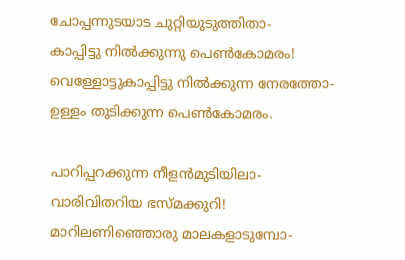ചോപ്പന്നുടയാട ചുറ്റിയുടുത്തിതാ-
കാപ്പിട്ടു നിൽക്കുന്നു പെൺകോമരം!
വെള്ളോട്ടുകാപ്പിട്ടു നിൽക്കുന്ന നേരത്തോ-
ഉള്ളം തുടിക്കുന്ന പെൺകോമരം.

പാറിപ്പറക്കുന്ന നീളൻമുടിയിലാ-
വാരിവിതറിയ ഭസ്മക്കുറി!
മാറിലണിഞ്ഞൊരു മാലകളാടുമ്പോ-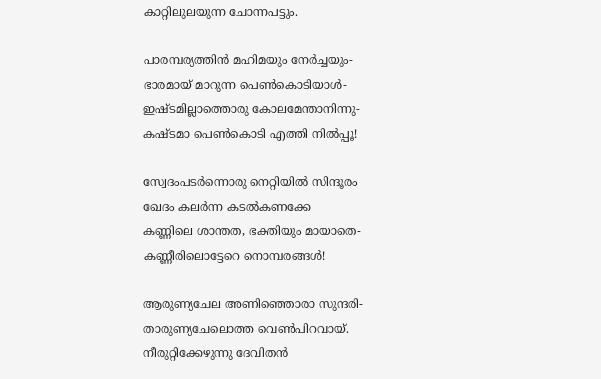കാറ്റിലുലയുന്ന ചോന്നപട്ടും.

പാരമ്പര്യത്തിൻ മഹിമയും നേർച്ചയും-
ഭാരമായ് മാറുന്ന പെൺകൊടിയാൾ-
ഇഷ്ടമില്ലാത്തൊരു കോലമേന്താനിന്നു-
കഷ്ടമാ പെൺകൊടി എത്തി നിൽപ്പൂ!

സ്വേദംപടര്‍ന്നൊരു നെറ്റിയില്‍ സിന്ദൂരം
ഖേദം കലര്‍ന്ന കടല്‍കണക്കേ
കണ്ണിലെ ശാന്തത, ഭക്തിയും മായാതെ-
കണ്ണീരിലൊട്ടേറെ നൊമ്പരങ്ങൾ!

ആരുണ്യചേല അണിഞ്ഞൊരാ സുന്ദരി-
താരുണ്യചേലൊത്ത വെൺപിറവായ്.
നീരുറ്റിക്കേഴുന്നു ദേവിതൻ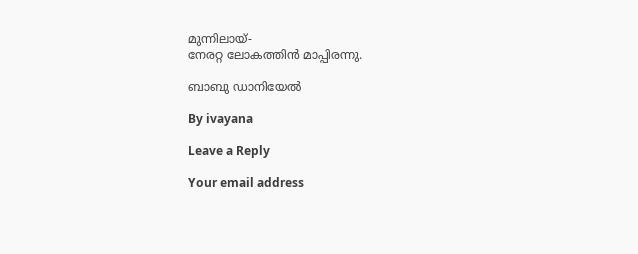മുന്നിലായ്-
നേരറ്റ ലോകത്തിൻ മാപ്പിരന്നു.

ബാബു ഡാനിയേൽ

By ivayana

Leave a Reply

Your email address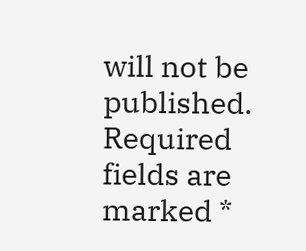will not be published. Required fields are marked *